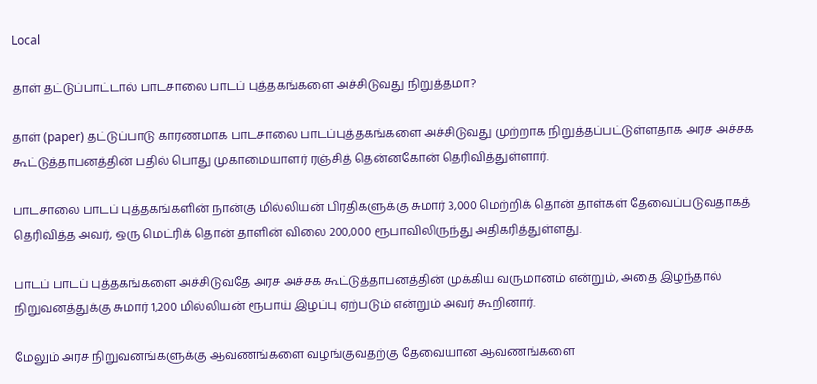Local

தாள் தட்டுப்பாட்டால் பாடசாலை பாடப் புத்தகங்களை அச்சிடுவது நிறுத்தமா?

தாள் (paper) தட்டுப்பாடு காரணமாக பாடசாலை பாடப்புத்தகங்களை அச்சிடுவது முற்றாக நிறுத்தப்பட்டுள்ளதாக அரச அச்சக கூட்டுத்தாபனத்தின் பதில் பொது முகாமையாளர் ரஞ்சித் தென்னகோன் தெரிவித்துள்ளார்.

பாடசாலை பாடப் புத்தகங்களின் நான்கு மில்லியன் பிரதிகளுக்கு சுமார் 3,000 மெற்றிக் தொன் தாள்கள் தேவைப்படுவதாகத் தெரிவித்த அவர், ஒரு மெட்ரிக் தொன் தாளின் விலை 200,000 ரூபாவிலிருந்து அதிகரித்துள்ளது.

பாடப் பாடப் புத்தகங்களை அச்சிடுவதே அரச அச்சக கூட்டுத்தாபனத்தின் முக்கிய வருமானம் என்றும், அதை இழந்தால் நிறுவனத்துக்கு சுமார் 1,200 மில்லியன் ரூபாய் இழப்பு ஏற்படும் என்றும் அவர் கூறினார்.

மேலும் அரச நிறுவனங்களுக்கு ஆவணங்களை வழங்குவதற்கு தேவையான ஆவணங்களை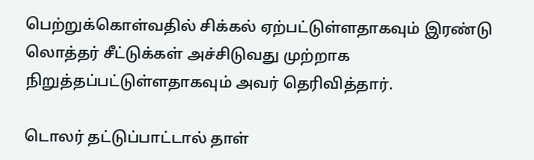பெற்றுக்கொள்வதில் சிக்கல் ஏற்பட்டுள்ளதாகவும் இரண்டு லொத்தர் சீட்டுக்கள் அச்சிடுவது முற்றாக நிறுத்தப்பட்டுள்ளதாகவும் அவர் தெரிவித்தார்.

டொலர் தட்டுப்பாட்டால் தாள்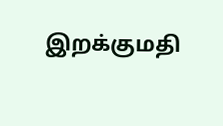இறக்குமதி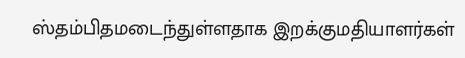ஸ்தம்பிதமடைந்துள்ளதாக இறக்குமதியாளர்கள்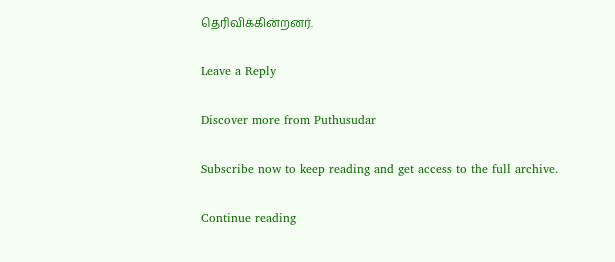தெரிவிக்கின்றனர்.

Leave a Reply

Discover more from Puthusudar

Subscribe now to keep reading and get access to the full archive.

Continue reading